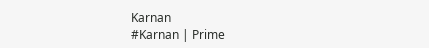Karnan
#Karnan | Prime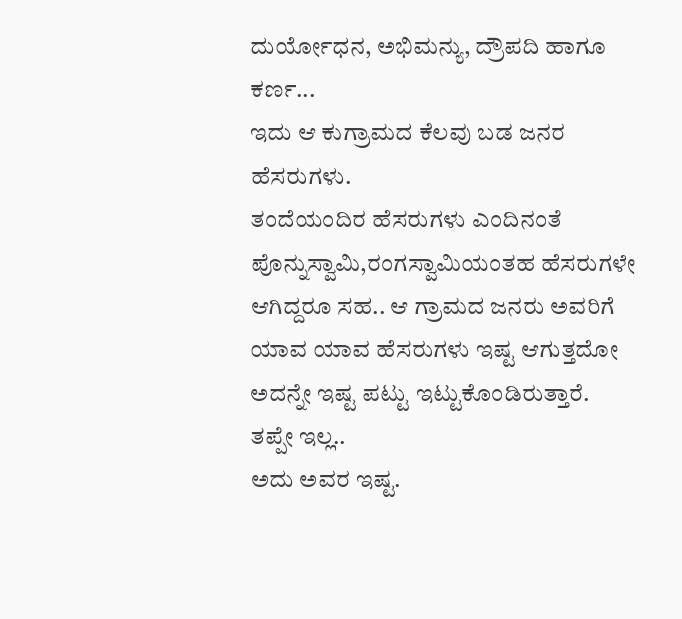ದುರ್ಯೋಧನ, ಅಭಿಮನ್ಯು, ದ್ರೌಪದಿ ಹಾಗೂ ಕರ್ಣ...
ಇದು ಆ ಕುಗ್ರಾಮದ ಕೆಲವು ಬಡ ಜನರ ಹೆಸರುಗಳು.
ತಂದೆಯಂದಿರ ಹೆಸರುಗಳು ಎಂದಿನಂತೆ ಪೊನ್ನುಸ್ವಾಮಿ,ರಂಗಸ್ವಾಮಿಯಂತಹ ಹೆಸರುಗಳೇ ಆಗಿದ್ದರೂ ಸಹ.. ಆ ಗ್ರಾಮದ ಜನರು ಅವರಿಗೆ ಯಾವ ಯಾವ ಹೆಸರುಗಳು ಇಷ್ಟ ಆಗುತ್ತದೋ ಅದನ್ನೇ ಇಷ್ಟ ಪಟ್ಟು ಇಟ್ಟುಕೊಂಡಿರುತ್ತಾರೆ.
ತಪ್ಪೇ ಇಲ್ಲ..
ಅದು ಅವರ ಇಷ್ಟ.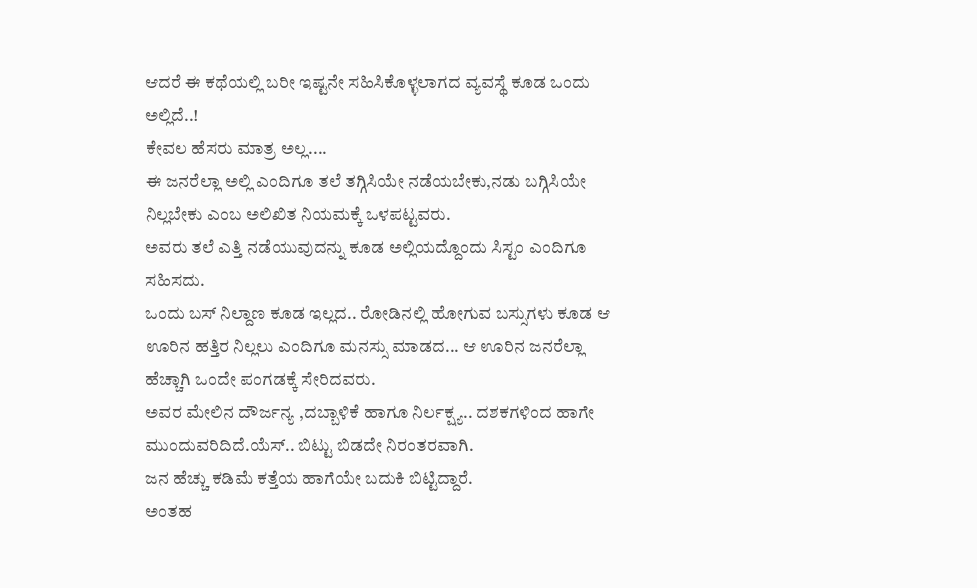ಆದರೆ ಈ ಕಥೆಯಲ್ಲಿ ಬರೀ ಇಷ್ಟನೇ ಸಹಿಸಿಕೊಳ್ಳಲಾಗದ ವ್ಯವಸ್ಥೆ ಕೂಡ ಒಂದು ಅಲ್ಲಿದೆ..!
ಕೇವಲ ಹೆಸರು ಮಾತ್ರ ಅಲ್ಲ....
ಈ ಜನರೆಲ್ಲಾ ಅಲ್ಲಿ ಎಂದಿಗೂ ತಲೆ ತಗ್ಗಿಸಿಯೇ ನಡೆಯಬೇಕು,ನಡು ಬಗ್ಗಿಸಿಯೇ ನಿಲ್ಲಬೇಕು ಎಂಬ ಅಲಿಖಿತ ನಿಯಮಕ್ಕೆ ಒಳಪಟ್ಟವರು.
ಅವರು ತಲೆ ಎತ್ತಿ ನಡೆಯುವುದನ್ನು ಕೂಡ ಅಲ್ಲಿಯದ್ದೊಂದು ಸಿಸ್ಟಂ ಎಂದಿಗೂ ಸಹಿಸದು.
ಒಂದು ಬಸ್ ನಿಲ್ದಾಣ ಕೂಡ ಇಲ್ಲದ.. ರೋಡಿನಲ್ಲಿ ಹೋಗುವ ಬಸ್ಸುಗಳು ಕೂಡ ಆ ಊರಿನ ಹತ್ತಿರ ನಿಲ್ಲಲು ಎಂದಿಗೂ ಮನಸ್ಸು ಮಾಡದ... ಆ ಊರಿನ ಜನರೆಲ್ಲಾ ಹೆಚ್ಚಾಗಿ ಒಂದೇ ಪಂಗಡಕ್ಕೆ ಸೇರಿದವರು.
ಅವರ ಮೇಲಿನ ದೌರ್ಜನ್ಯ ,ದಬ್ಬಾಳಿಕೆ ಹಾಗೂ ನಿರ್ಲಕ್ಷ್ಯ.. ದಶಕಗಳಿಂದ ಹಾಗೇ ಮುಂದುವರಿದಿದೆ.ಯೆಸ್.. ಬಿಟ್ಟು ಬಿಡದೇ ನಿರಂತರವಾಗಿ.
ಜನ ಹೆಚ್ಚು ಕಡಿಮೆ ಕತ್ತೆಯ ಹಾಗೆಯೇ ಬದುಕಿ ಬಿಟ್ಟಿದ್ದಾರೆ.
ಅಂತಹ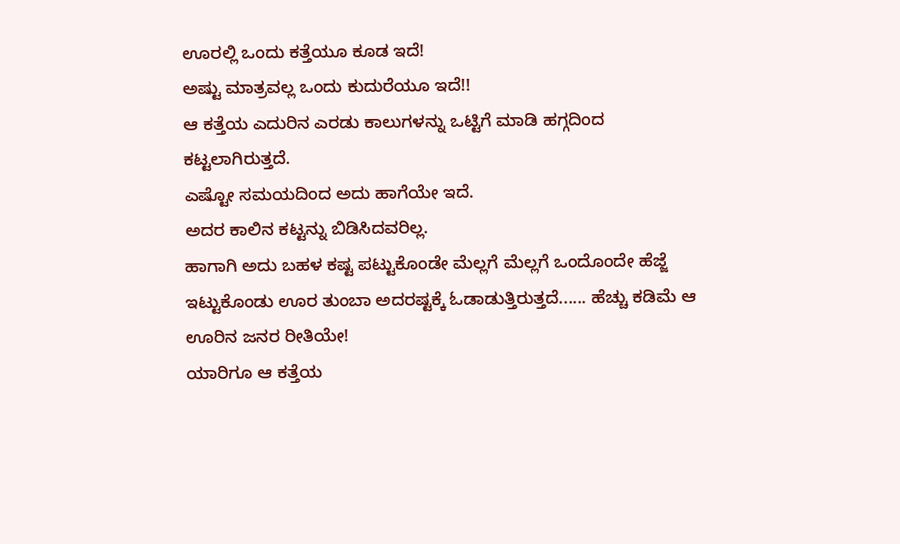ಊರಲ್ಲಿ ಒಂದು ಕತ್ತೆಯೂ ಕೂಡ ಇದೆ!
ಅಷ್ಟು ಮಾತ್ರವಲ್ಲ ಒಂದು ಕುದುರೆಯೂ ಇದೆ!!
ಆ ಕತ್ತೆಯ ಎದುರಿನ ಎರಡು ಕಾಲುಗಳನ್ನು ಒಟ್ಟಿಗೆ ಮಾಡಿ ಹಗ್ಗದಿಂದ ಕಟ್ಟಲಾಗಿರುತ್ತದೆ.
ಎಷ್ಟೋ ಸಮಯದಿಂದ ಅದು ಹಾಗೆಯೇ ಇದೆ.
ಅದರ ಕಾಲಿನ ಕಟ್ಟನ್ನು ಬಿಡಿಸಿದವರಿಲ್ಲ.
ಹಾಗಾಗಿ ಅದು ಬಹಳ ಕಷ್ಟ ಪಟ್ಟುಕೊಂಡೇ ಮೆಲ್ಲಗೆ ಮೆಲ್ಲಗೆ ಒಂದೊಂದೇ ಹೆಜ್ಜೆ ಇಟ್ಟುಕೊಂಡು ಊರ ತುಂಬಾ ಅದರಷ್ಟಕ್ಕೆ ಓಡಾಡುತ್ತಿರುತ್ತದೆ...... ಹೆಚ್ಚು ಕಡಿಮೆ ಆ ಊರಿನ ಜನರ ರೀತಿಯೇ!
ಯಾರಿಗೂ ಆ ಕತ್ತೆಯ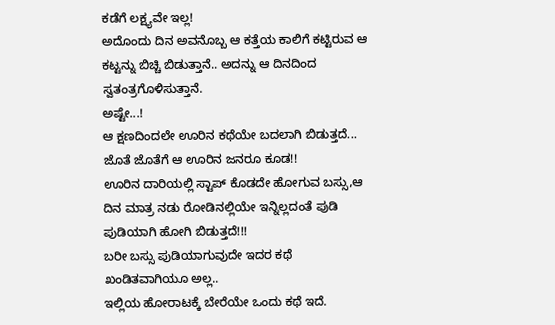ಕಡೆಗೆ ಲಕ್ಷ್ಯವೇ ಇಲ್ಲ!
ಅದೊಂದು ದಿನ ಅವನೊಬ್ಬ ಆ ಕತ್ತೆಯ ಕಾಲಿಗೆ ಕಟ್ಟಿರುವ ಆ ಕಟ್ಟನ್ನು ಬಿಚ್ಚಿ ಬಿಡುತ್ತಾನೆ.. ಅದನ್ನು ಆ ದಿನದಿಂದ ಸ್ವತಂತ್ರಗೊಳಿಸುತ್ತಾನೆ.
ಅಷ್ಟೇ...!
ಆ ಕ್ಷಣದಿಂದಲೇ ಊರಿನ ಕಥೆಯೇ ಬದಲಾಗಿ ಬಿಡುತ್ತದೆ... ಜೊತೆ ಜೊತೆಗೆ ಆ ಊರಿನ ಜನರೂ ಕೂಡ!!
ಊರಿನ ದಾರಿಯಲ್ಲಿ ಸ್ಟಾಪ್ ಕೊಡದೇ ಹೋಗುವ ಬಸ್ಸು,ಆ ದಿನ ಮಾತ್ರ ನಡು ರೋಡಿನಲ್ಲಿಯೇ ಇನ್ನಿಲ್ಲದಂತೆ ಪುಡಿ ಪುಡಿಯಾಗಿ ಹೋಗಿ ಬಿಡುತ್ತದೆ!!!
ಬರೀ ಬಸ್ಸು ಪುಡಿಯಾಗುವುದೇ ಇದರ ಕಥೆ ಖಂಡಿತವಾಗಿಯೂ ಅಲ್ಲ..
ಇಲ್ಲಿಯ ಹೋರಾಟಕ್ಕೆ ಬೇರೆಯೇ ಒಂದು ಕಥೆ ಇದೆ.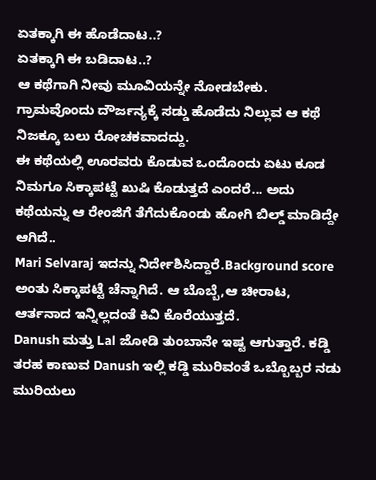ಏತಕ್ಕಾಗಿ ಈ ಹೊಡೆದಾಟ..?
ಏತಕ್ಕಾಗಿ ಈ ಬಡಿದಾಟ..?
ಆ ಕಥೆಗಾಗಿ ನೀವು ಮೂವಿಯನ್ನೇ ನೋಡಬೇಕು.
ಗ್ರಾಮವೊಂದು ದೌರ್ಜನ್ಯಕ್ಕೆ ಸಡ್ಡು ಹೊಡೆದು ನಿಲ್ಲುವ ಆ ಕಥೆ ನಿಜಕ್ಕೂ ಬಲು ರೋಚಕವಾದದ್ದು.
ಈ ಕಥೆಯಲ್ಲಿ ಊರವರು ಕೊಡುವ ಒಂದೊಂದು ಏಟು ಕೂಡ ನಿಮಗೂ ಸಿಕ್ಕಾಪಟ್ಟೆ ಖುಷಿ ಕೊಡುತ್ತದೆ ಎಂದರೆ... ಅದು ಕಥೆಯನ್ನು ಆ ರೇಂಜಿಗೆ ತೆಗೆದುಕೊಂಡು ಹೋಗಿ ಬಿಲ್ಡ್ ಮಾಡಿದ್ದೇ ಆಗಿದೆ..
Mari Selvaraj ಇದನ್ನು ನಿರ್ದೇಶಿಸಿದ್ದಾರೆ.Background score ಅಂತು ಸಿಕ್ಕಾಪಟ್ಟೆ ಚೆನ್ನಾಗಿದೆ. ಆ ಬೊಬ್ಬೆ,ಆ ಚೀರಾಟ, ಆರ್ತನಾದ ಇನ್ನಿಲ್ಲದಂತೆ ಕಿವಿ ಕೊರೆಯುತ್ತದೆ.
Danush ಮತ್ತು Lal ಜೋಡಿ ತುಂಬಾನೇ ಇಷ್ಟ ಆಗುತ್ತಾರೆ. ಕಡ್ಡಿ ತರಹ ಕಾಣುವ Danush ಇಲ್ಲಿ ಕಡ್ಡಿ ಮುರಿವಂತೆ ಒಬ್ಬೊಬ್ಬರ ನಡು ಮುರಿಯಲು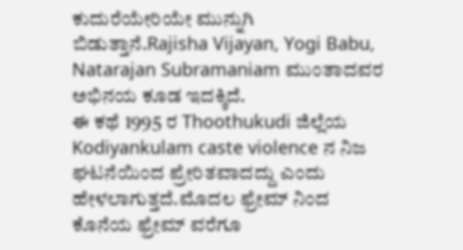ಕುದುರೆಯೇರಿಯೇ ಮುನ್ನುಗಿ ಬಿಡುತ್ತಾನೆ.Rajisha Vijayan, Yogi Babu, Natarajan Subramaniam ಮುಂತಾದವರ ಅಭಿನಯ ಕೂಡ ಇದಕ್ಕಿದೆ.
ಈ ಕಥೆ 1995 ರ Thoothukudi ಜಿಲ್ಲೆಯ Kodiyankulam caste violence ನ ನಿಜ ಘಟನೆಯಿಂದ ಪ್ರೇರಿತವಾದದ್ದು ಎಂದು ಹೇಳಲಾಗುತ್ತದೆ.ಮೊದಲ ಫ್ರೇಮ್ ನಿಂದ ಕೊನೆಯ ಫ್ರೇಮ್ ವರೆಗೂ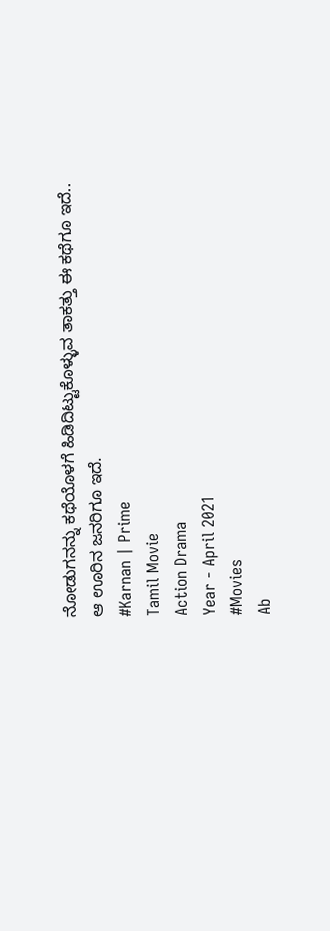ನೋಡುಗನನ್ನು ಕಥೆಯೊಳಗೆ ಹಿಡಿದಿಟ್ಟುಕೊಳ್ಳುವ ತಾಕತ್ತು ಈ ಕಥೆಗೂ ಇದೆ.. ಆ ಊರಿನ ಜನರಿಗೂ ಇದೆ.
#Karnan | Prime
Tamil Movie
Action Drama
Year - April 2021
#Movies
Ab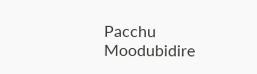Pacchu
Moodubidire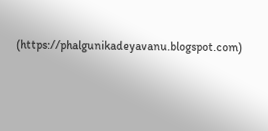(https://phalgunikadeyavanu.blogspot.com)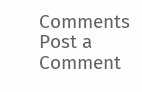Comments
Post a Comment